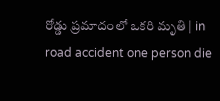రోడ్డు ప్రమాదంలో ఒకరి మృతి | in road accident one person die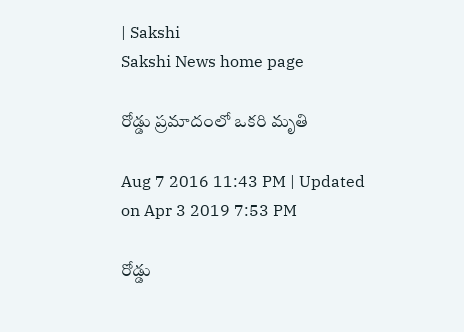| Sakshi
Sakshi News home page

రోడ్డు ప్రమాదంలో ఒకరి మృతి

Aug 7 2016 11:43 PM | Updated on Apr 3 2019 7:53 PM

రోడ్డు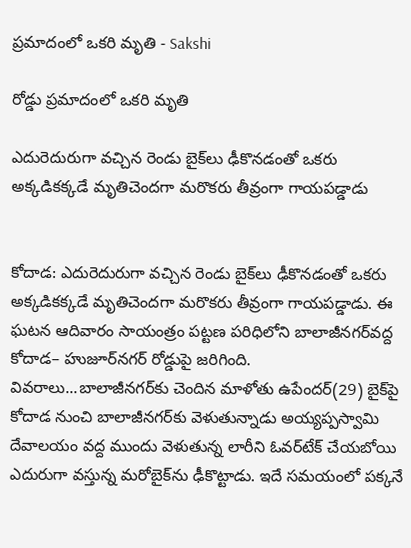ప్రమాదంలో ఒకరి మృతి - Sakshi

రోడ్డు ప్రమాదంలో ఒకరి మృతి

ఎదురెదురుగా వచ్చిన రెండు బైక్‌లు ఢీకొనడంతో ఒకరు అక్కడికక్కడే మృతిచెందగా మరొకరు తీవ్రంగా గాయపడ్డాడు


కోదాడ: ఎదురెదురుగా వచ్చిన రెండు బైక్‌లు ఢీకొనడంతో ఒకరు అక్కడికక్కడే మృతిచెందగా మరొకరు తీవ్రంగా గాయపడ్డాడు. ఈ ఘటన ఆదివారం సాయంత్రం పట్టణ పరిధిలోని బాలాజీనగర్‌వద్ద కోదాడ– హుజూర్‌నగర్‌ రోడ్డుపై జరిగింది. వివరాలు...బాలాజీనగర్‌కు చెందిన మాళోతు ఉపేందర్‌(29) బైక్‌పై కోదాడ నుంచి బాలాజీనగర్‌కు వెళుతున్నాడు అయ్యప్పస్వామి దేవాలయం వద్ద ముందు వెళుతున్న లారీని ఓవర్‌టేక్‌ చేయబోయి ఎదురుగా వస్తున్న మరోబైక్‌ను ఢీకొట్టాడు. ఇదే సమయంలో పక్కనే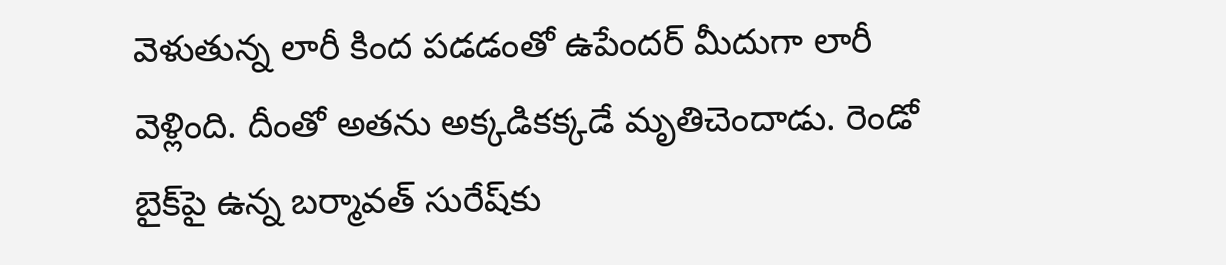వెళుతున్న లారీ కింద పడడంతో ఉపేందర్‌ మీదుగా లారీ వెళ్లింది. దీంతో అతను అక్కడికక్కడే మృతిచెందాడు. రెండో బైక్‌పై ఉన్న బర్మావత్‌ సురేష్‌కు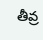తీవ్ర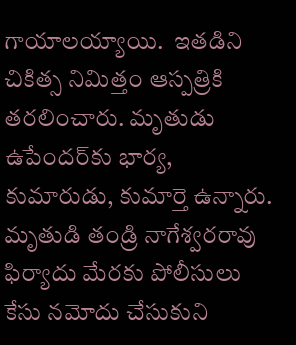గాయాలయ్యాయి.  ఇతడిని చికిత్స నిమిత్తం ఆస్పత్రికి తరలించారు. మృతుడు ఉపేందర్‌కు భార్య, కుమారుడు, కుమార్తె ఉన్నారు. మృతుడి తండ్రి నాగేశ్వరరావు ఫిర్యాదు మేరకు పోలీసులు కేసు నమోదు చేసుకుని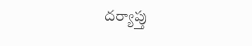దర్యాప్తు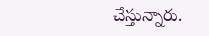చేస్తున్నారు.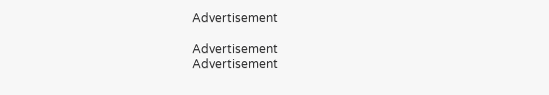Advertisement

Advertisement
Advertisement